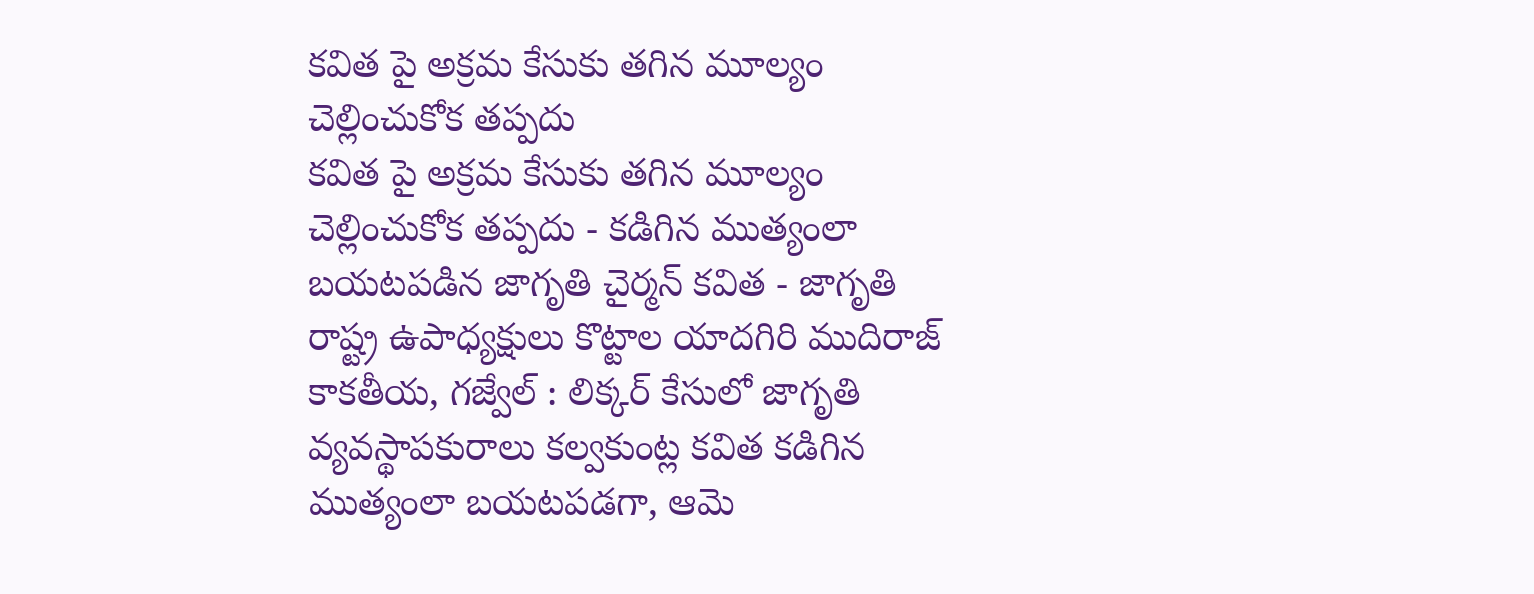కవిత పై అక్రమ కేసుకు తగిన మూల్యం చెల్లించుకోక తప్పదు
కవిత పై అక్రమ కేసుకు తగిన మూల్యం చెల్లించుకోక తప్పదు - కడిగిన ముత్యంలా బయటపడిన జాగృతి చైర్మన్ కవిత - జాగృతి రాష్ట్ర ఉపాధ్యక్షులు కొట్టాల యాదగిరి ముదిరాజ్ కాకతీయ, గజ్వేల్ : లిక్కర్ కేసులో జాగృతి వ్యవస్థాపకురాలు కల్వకుంట్ల కవిత కడిగిన ముత్యంలా బయటపడగా, ఆమె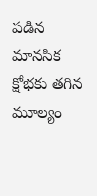పడిన మానసిక క్షోభకు తగిన మూల్యం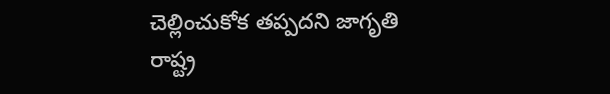చెల్లించుకోక తప్పదని జాగృతి రాష్ట్ర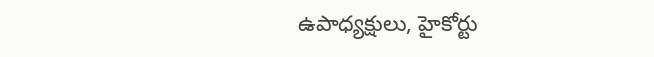ఉపాధ్యక్షులు, హైకోర్టు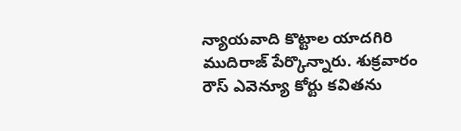న్యాయవాది కొట్టాల యాదగిరి ముదిరాజ్ పేర్కొన్నారు. శుక్రవారం రౌస్ ఎవెన్యూ కోర్టు కవితను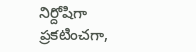నిర్దోషిగా ప్రకటించగా,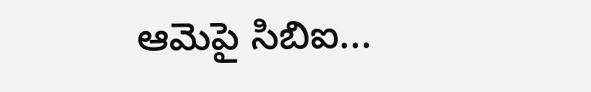ఆమెపై సిబిఐ...